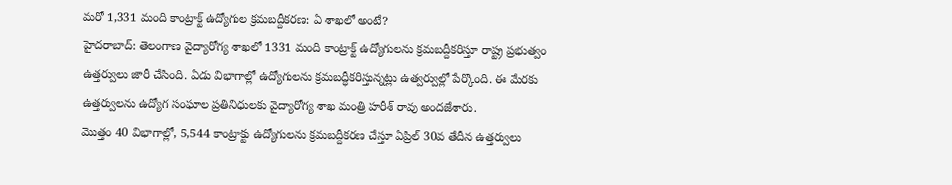మరో 1,331 మంది కాంట్రాక్ట్ ఉద్యోగుల క్రమబద్దీకరణ: ఏ శాఖలో అంటే?
హైదరాబాద్: తెలంగాణ వైద్యారోగ్య శాఖలో 1331 మంది కాంట్రాక్ట్ ఉద్యోగులను క్రమబద్దీకరిస్తూ రాష్ట్ర ప్రభుత్వం ఉత్తర్వులు జారీ చేసింది. ఏడు విభాగాల్లో ఉద్యోగులను క్రమబద్ధీకరిస్తున్నట్లు ఉత్వర్వుల్లో పేర్కొంది. ఈ మేరకు ఉత్తర్వులను ఉద్యోగ సంఘాల ప్రతినిధులకు వైద్యారోగ్య శాఖ మంత్రి హరీశ్ రావు అందజేశారు.
మొత్తం 40 విభాగాల్లో, 5,544 కాంట్రాక్టు ఉద్యోగులను క్రమబద్దీకరణ చేస్తూ ఏప్రిల్ 30వ తేదీన ఉత్తర్వులు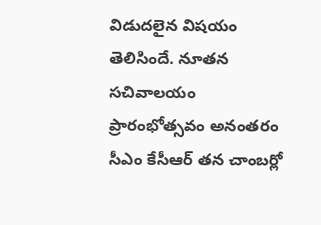విడుదలైన విషయం తెలిసిందే. నూతన సచివాలయం ప్రారంభోత్సవం అనంతరం సీఎం కేసీఆర్ తన చాంబర్లో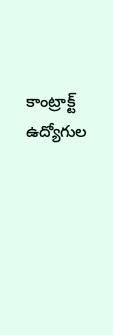కాంట్రాక్ట్ ఉద్యోగుల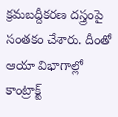క్రమబద్దీకరణ దస్త్రంపై సంతకం చేశారు. దీంతో ఆయా విభాగాల్లో కాంట్రాక్ట్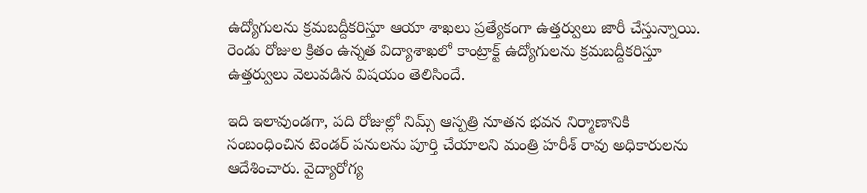ఉద్యోగులను క్రమబద్దీకరిస్తూ ఆయా శాఖలు ప్రత్యేకంగా ఉత్తర్వులు జారీ చేస్తున్నాయి. రెండు రోజుల క్రితం ఉన్నత విద్యాశాఖలో కాంట్రాక్ట్ ఉద్యోగులను క్రమబద్దీకరిస్తూ ఉత్తర్వులు వెలువడిన విషయం తెలిసిందే.

ఇది ఇలావుండగా, పది రోజుల్లో నిమ్స్ ఆస్పత్రి నూతన భవన నిర్మాణానికి సంబంధించిన టెండర్ పనులను పూర్తి చేయాలని మంత్రి హరీశ్ రావు అధికారులను ఆదేశించారు. వైద్యారోగ్య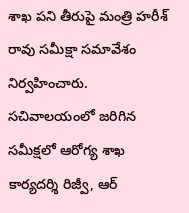శాఖ పని తీరుపై మంత్రి హరీశ్ రావు సమీక్షా సమావేశం నిర్వహించారు.
సచివాలయంలో జరిగిన సమీక్షలో ఆరోగ్య శాఖ కార్యదర్శి రిజ్వీ, ఆర్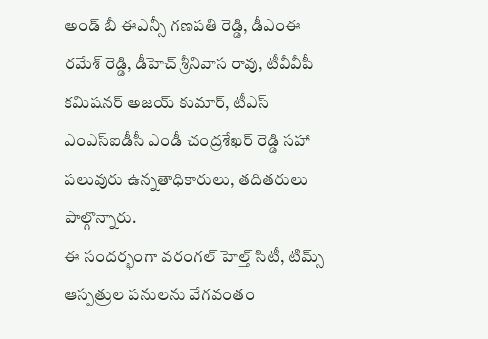అండ్ బీ ఈఎన్సీ గణపతి రెడ్డి, డీఎంఈ రమేశ్ రెడ్డి, డీహెచ్ శ్రీనివాస రావు, టీవీవీపీ కమిషనర్ అజయ్ కుమార్, టీఎస్ ఎంఎస్ఐడీసీ ఎండీ చంద్రశేఖర్ రెడ్డి సహా పలువురు ఉన్నతాధికారులు, తదితరులు పాల్గొన్నారు.
ఈ సందర్భంగా వరంగల్ హెల్త్ సిటీ, టిమ్స్ ఆస్పత్రుల పనులను వేగవంతం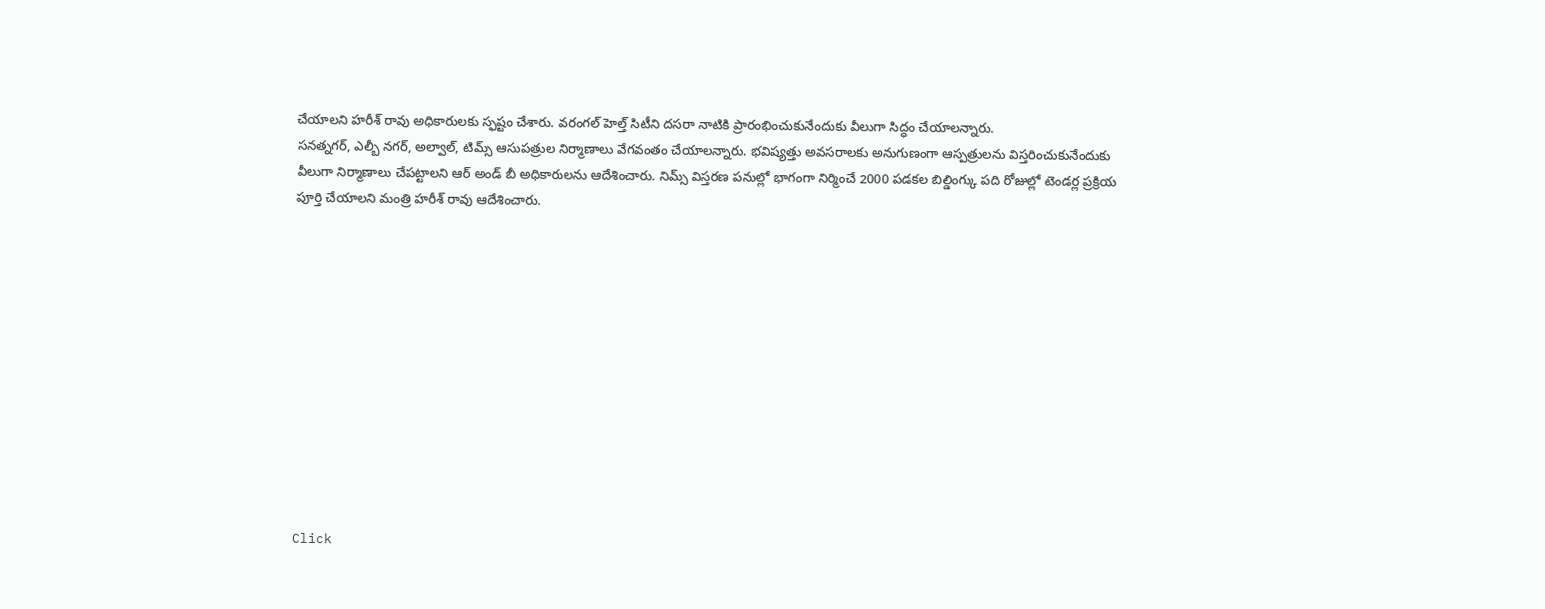చేయాలని హరీశ్ రావు అధికారులకు స్ఫష్టం చేశారు. వరంగల్ హెల్త్ సిటీని దసరా నాటికి ప్రారంభించుకునేందుకు వీలుగా సిద్ధం చేయాలన్నారు.
సనత్నగర్, ఎల్బీ నగర్, అల్వాల్, టిమ్స్ ఆసుపత్రుల నిర్మాణాలు వేగవంతం చేయాలన్నారు. భవిష్యత్తు అవసరాలకు అనుగుణంగా ఆస్పత్రులను విస్తరించుకునేందుకు వీలుగా నిర్మాణాలు చేపట్టాలని ఆర్ అండ్ బీ అధికారులను ఆదేశించారు. నిమ్స్ విస్తరణ పనుల్లో భాగంగా నిర్మించే 2000 పడకల బిల్డింగ్కు పది రోజుల్లో టెండర్ల ప్రక్రియ పూర్తి చేయాలని మంత్రి హరీశ్ రావు ఆదేశించారు.












Click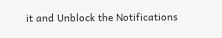it and Unblock the Notifications